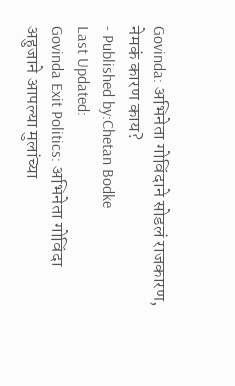Govinda: अभिनेता गोविंदाने सोडलं राजकारण, नेमकं कारण काय?
- Published by:Chetan Bodke
Last Updated:
Govinda Exit Politics: अभिनेता गोविंदा अहुजाने आपल्या मुलांच्या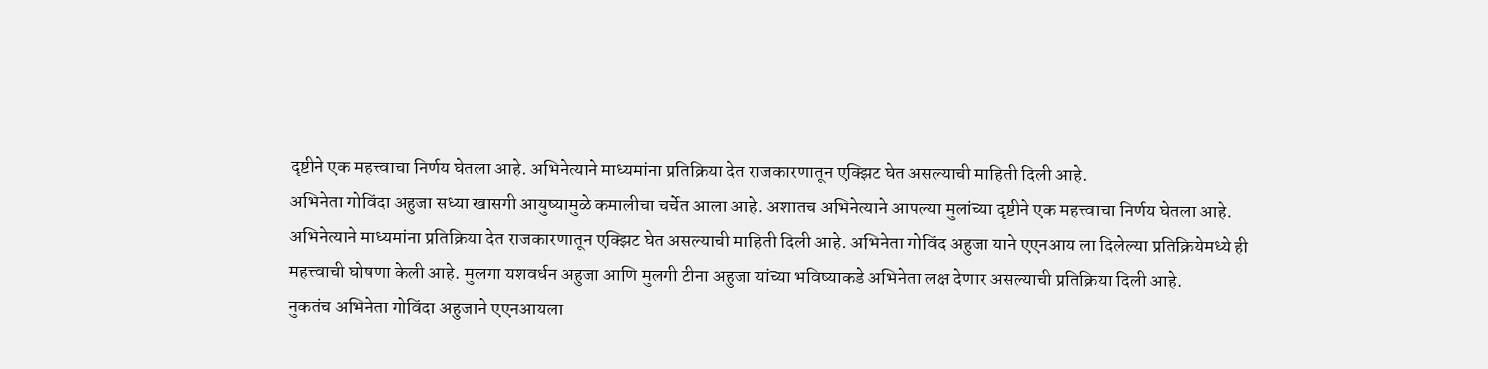दृष्टीने एक महत्त्वाचा निर्णय घेतला आहे. अभिनेत्याने माध्यमांना प्रतिक्रिया देत राजकारणातून एक्झिट घेत असल्याची माहिती दिली आहे.
अभिनेता गोविंदा अहुजा सध्या खासगी आयुष्यामुळे कमालीचा चर्चेत आला आहे. अशातच अभिनेत्याने आपल्या मुलांच्या दृष्टीने एक महत्त्वाचा निर्णय घेतला आहे. अभिनेत्याने माध्यमांना प्रतिक्रिया देत राजकारणातून एक्झिट घेत असल्याची माहिती दिली आहे. अभिनेता गोविंद अहुजा याने एएनआय ला दिलेल्या प्रतिक्रियेमध्ये ही महत्त्वाची घोषणा केली आहे. मुलगा यशवर्धन अहुजा आणि मुलगी टीना अहुजा यांच्या भविष्याकडे अभिनेता लक्ष देणार असल्याची प्रतिक्रिया दिली आहे.
नुकतंच अभिनेता गोविंदा अहुजाने एएनआयला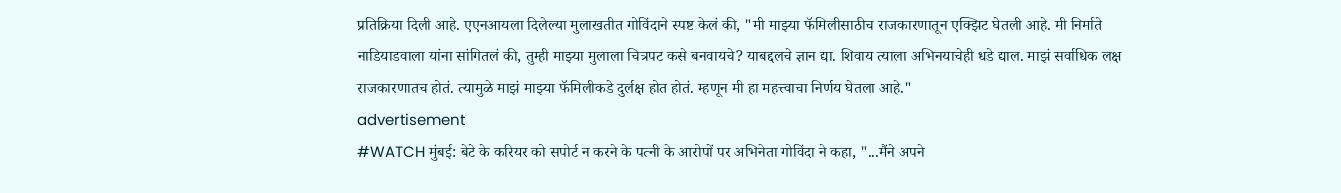प्रतिक्रिया दिली आहे. एएनआयला दिलेल्या मुलाखतीत गोविंदाने स्पष्ट केलं की, "मी माझ्या फॅमिलीसाठीच राजकारणातून एक्झिट घेतली आहे. मी निर्माते नाडियाडवाला यांना सांगितलं की, तुम्ही माझ्या मुलाला चित्रपट कसे बनवायचे? याबद्दलचे ज्ञान द्या. शिवाय त्याला अभिनयाचेही धडे द्याल. माझं सर्वाधिक लक्ष राजकारणातच होतं. त्यामुळे माझं माझ्या फॅमिलीकडे दुर्लक्ष होत होतं. म्हणून मी हा महत्त्वाचा निर्णय घेतला आहे."
advertisement
#WATCH मुंबई: बेटे के करियर को सपोर्ट न करने के पत्नी के आरोपों पर अभिनेता गोविंदा ने कहा, "...मैंने अपने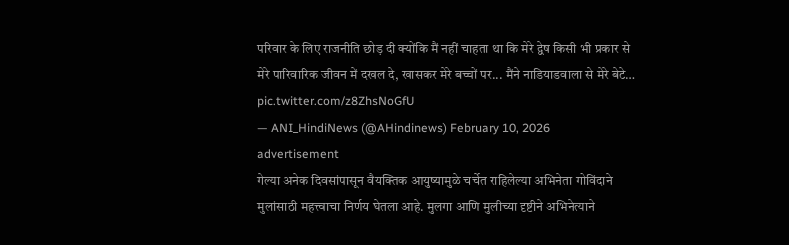परिवार के लिए राजनीति छोड़ दी क्योंकि मैं नहीं चाहता था कि मेरे द्वेष किसी भी प्रकार से मेरे पारिवारिक जीवन में दखल दे, खासकर मेरे बच्चों पर... मैंने नाडियाडवाला से मेरे बेटे… pic.twitter.com/z8ZhsNoGfU
— ANI_HindiNews (@AHindinews) February 10, 2026
advertisement
गेल्या अनेक दिवसांपासून वैयक्तिक आयुष्यामुळे चर्चेत राहिलेल्या अभिनेता गोविंदाने मुलांसाठी महत्त्वाचा निर्णय घेतला आहे. मुलगा आणि मुलीच्या दृष्टीने अभिनेत्याने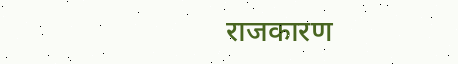राजकारण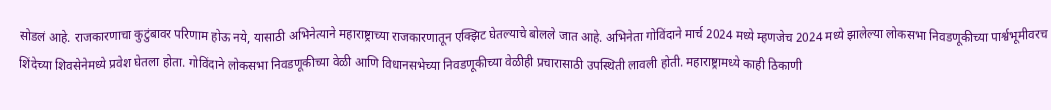सोडलं आहे. राजकारणाचा कुटुंबावर परिणाम होऊ नये, यासाठी अभिनेत्याने महाराष्ट्राच्या राजकारणातून एक्झिट घेतल्याचे बोलले जात आहे. अभिनेता गोविंदाने मार्च 2024 मध्ये म्हणजेच 2024 मध्ये झालेल्या लोकसभा निवडणूकीच्या पार्श्वभूमीवरच शिंदेच्या शिवसेनेमध्ये प्रवेश घेतला होता. गोविंदाने लोकसभा निवडणूकीच्या वेळी आणि विधानसभेच्या निवडणूकीच्या वेळीही प्रचारासाठी उपस्थिती लावली होती. महाराष्ट्रामध्ये काही ठिकाणी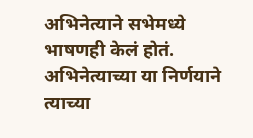अभिनेत्याने सभेमध्ये भाषणही केलं होतं. अभिनेत्याच्या या निर्णयाने त्याच्या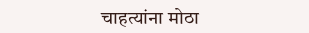चाहत्यांना मोठा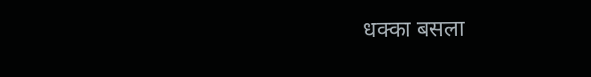धक्का बसला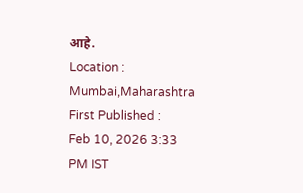आहे.
Location :
Mumbai,Maharashtra
First Published :
Feb 10, 2026 3:33 PM IST